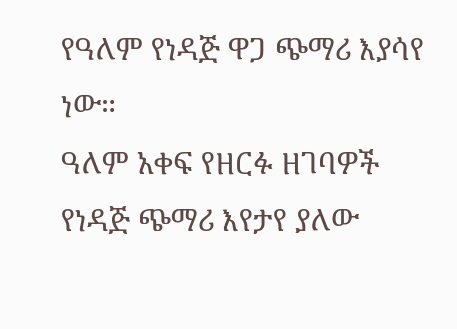የዓለም የነዳጅ ዋጋ ጭማሪ እያሳየ ነው።
ዓለም አቀፍ የዘርፉ ዘገባዎች የነዳጅ ጭማሪ እየታየ ያለው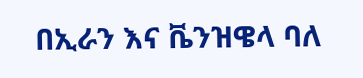በኢራን እና ቬንዝዌላ ባለ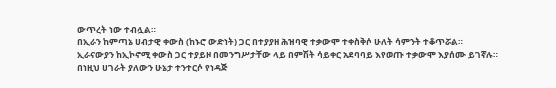ውጥረት ነው ተብሏል።
በኢራን ከምጣኔ ሀብታዊ ቀውስ (ከኑሮ ውድነት) ጋር በተያያዘ ሕዝባዊ ተቃውሞ ተቀስቅሶ ሁለት ሳምንት ተቆጥሯል።
ኢራናውያን ከኢኮኖሚ ቀውስ ጋር ተያይዞ በመንግሥታቸው ላይ በምሽት ሳይቀር አደባባይ እየወጡ ተቃውሞ እያሰሙ ይገኛሉ።
በነዚህ ሀገራት ያለውን ሁኔታ ተንተርሶ የነዳጅ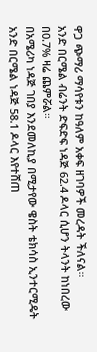ዋጋ ጭማሪ ማሳየቱን ከዓለም አቀፍ ዘገባዎች መረዳት ችለናል።
አንድ በርሜል ብሬንት ድፍድፍ ነዳጅ 62.4 ዶላር ሲሆን ትላንት ከነበረው በ0.7% ዛሬ ጨምሯል።
በአሜሪካ ነዳጅ ገበያ እንደመለኪያ በሚታየው ዌስት ቴክሳስ ኢንተርሚዴት አንድ በርሜል ነዳጅ 58.1 ዶላር እየተሸጠ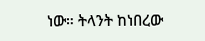ነው። ትላንት ከነበረው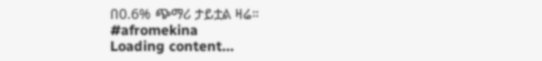በ0.6% ጭማሪ ታይቷል ዛሬ።
#afromekina
Loading content...